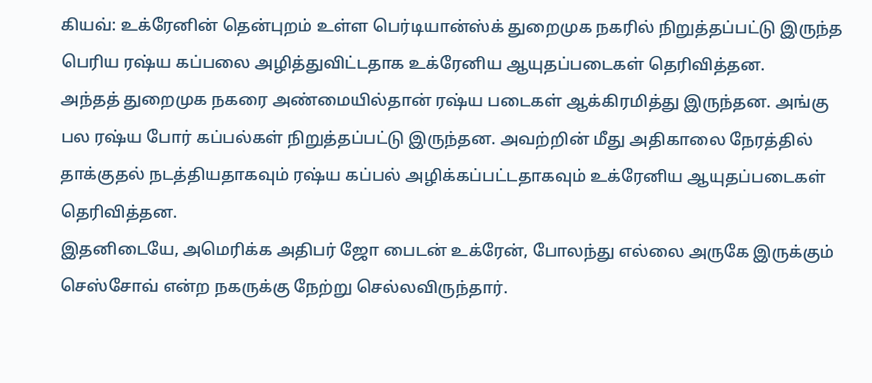கியவ்: உக்ரேனின் தென்புறம் உள்ள பெர்டியான்ஸ்க் துறைமுக நகரில் நிறுத்தப்பட்டு இருந்த பெரிய ரஷ்ய கப்பலை அழித்துவிட்டதாக உக்ரேனிய ஆயுதப்படைகள் தெரிவித்தன.
அந்தத் துறைமுக நகரை அண்மையில்தான் ரஷ்ய படைகள் ஆக்கிரமித்து இருந்தன. அங்கு பல ரஷ்ய போர் கப்பல்கள் நிறுத்தப்பட்டு இருந்தன. அவற்றின் மீது அதிகாலை நேரத்தில் தாக்குதல் நடத்தியதாகவும் ரஷ்ய கப்பல் அழிக்கப்பட்டதாகவும் உக்ரேனிய ஆயுதப்படைகள் தெரிவித்தன.
இதனிடையே, அமெரிக்க அதிபர் ஜோ பைடன் உக்ரேன், போலந்து எல்லை அருகே இருக்கும் செஸ்சோவ் என்ற நகருக்கு நேற்று செல்லவிருந்தார்.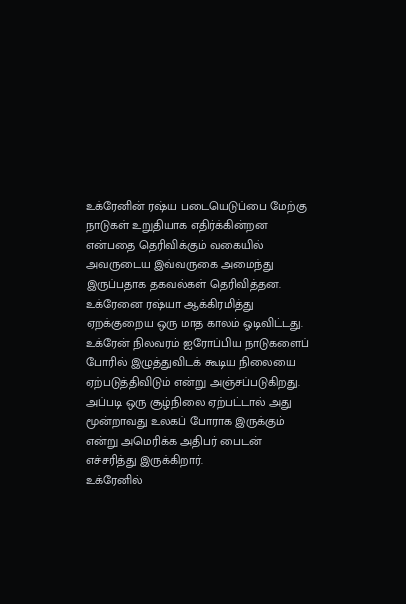உக்ரேனின் ரஷ்ய படையெடுப்பை மேற்கு நாடுகள் உறுதியாக எதிர்க்கின்றன என்பதை தெரிவிக்கும் வகையில் அவருடைய இவ்வருகை அமைந்து இருப்பதாக தகவல்கள் தெரிவித்தன.
உக்ரேனை ரஷ்யா ஆக்கிரமித்து ஏறக்குறைய ஒரு மாத காலம் ஓடிவிட்டது. உக்ரேன் நிலவரம் ஐரோப்பிய நாடுகளைப் போரில் இழுத்துவிடக் கூடிய நிலையை ஏற்படுத்திவிடும் என்று அஞ்சப்படுகிறது.
அப்படி ஒரு சூழ்நிலை ஏற்பட்டால் அது மூன்றாவது உலகப் போராக இருக்கும் என்று அமெரிக்க அதிபர் பைடன் எச்சரித்து இருக்கிறார்.
உக்ரேனில்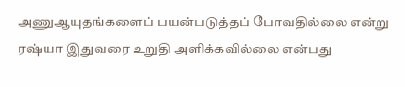அணுஆயுதங்களைப் பயன்படுத்தப் போவதில்லை என்று ரஷ்யா இதுவரை உறுதி அளிக்கவில்லை என்பது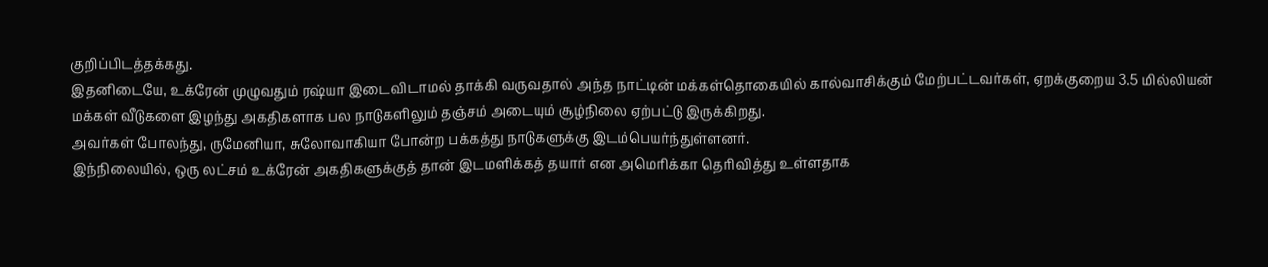குறிப்பிடத்தக்கது.
இதனிடையே, உக்ரேன் முழுவதும் ரஷ்யா இடைவிடாமல் தாக்கி வருவதால் அந்த நாட்டின் மக்கள்தொகையில் கால்வாசிக்கும் மேற்பட்டவர்கள், ஏறக்குறைய 3.5 மில்லியன் மக்கள் வீடுகளை இழந்து அகதிகளாக பல நாடுகளிலும் தஞ்சம் அடையும் சூழ்நிலை ஏற்பட்டு இருக்கிறது.
அவர்கள் போலந்து, ருமேனியா, சுலோவாகியா போன்ற பக்கத்து நாடுகளுக்கு இடம்பெயர்ந்துள்ளனர்.
இந்நிலையில், ஒரு லட்சம் உக்ரேன் அகதிகளுக்குத் தான் இடமளிக்கத் தயார் என அமெரிக்கா தெரிவித்து உள்ளதாக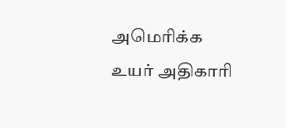அமெரிக்க உயர் அதிகாரி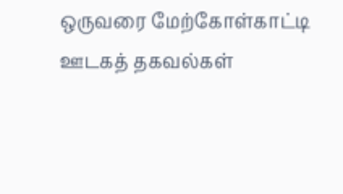ஒருவரை மேற்கோள்காட்டி ஊடகத் தகவல்கள்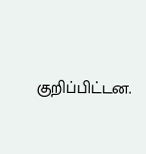குறிப்பிட்டன.